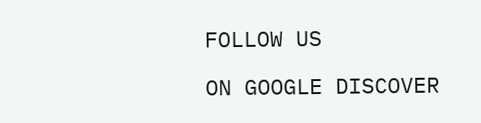FOLLOW US

ON GOOGLE DISCOVER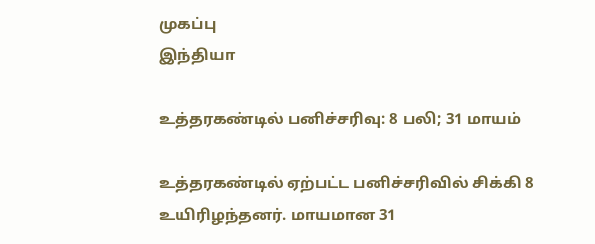முகப்பு
இந்தியா

உத்தரகண்டில் பனிச்சரிவு: 8 பலி; 31 மாயம்

உத்தரகண்டில் ஏற்பட்ட பனிச்சரிவில் சிக்கி 8 உயிரிழந்தனர். மாயமான 31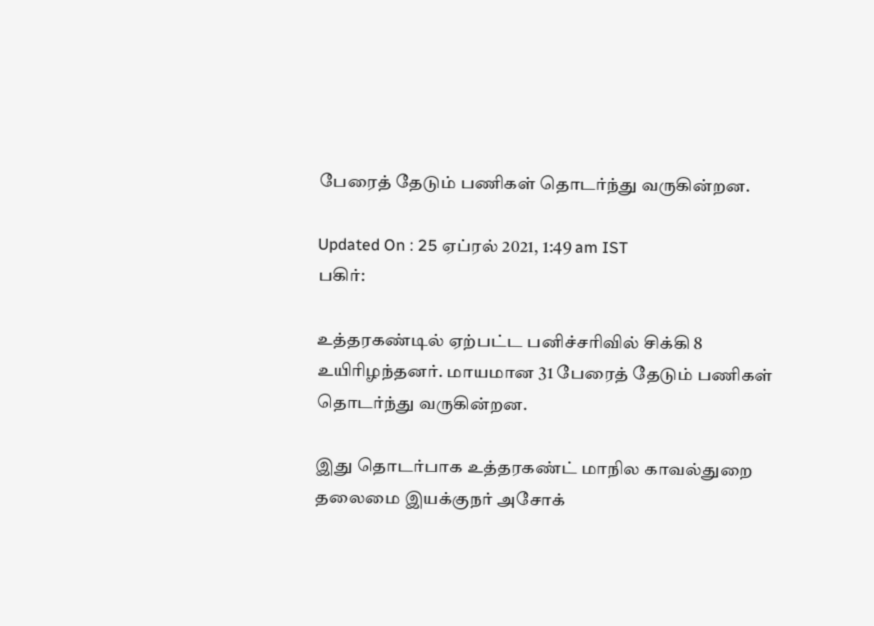பேரைத் தேடும் பணிகள் தொடர்ந்து வருகின்றன.

Updated On : 25 ஏப்ரல் 2021, 1:49 am IST
பகிர்:

உத்தரகண்டில் ஏற்பட்ட பனிச்சரிவில் சிக்கி 8 உயிரிழந்தனர். மாயமான 31 பேரைத் தேடும் பணிகள் தொடர்ந்து வருகின்றன.

இது தொடர்பாக உத்தரகண்ட் மாநில காவல்துறை தலைமை இயக்குநர் அசோக்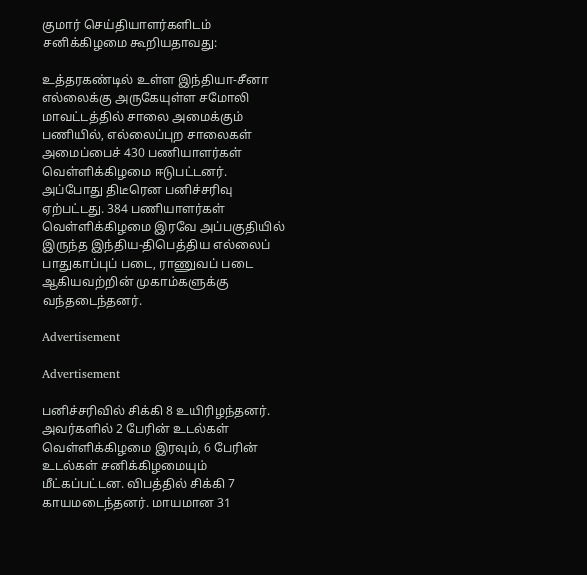குமார் செய்தியாளர்களிடம் சனிக்கிழமை கூறியதாவது:

உத்தரகண்டில் உள்ள இந்தியா-சீனா எல்லைக்கு அருகேயுள்ள சமோலி மாவட்டத்தில் சாலை அமைக்கும் பணியில், எல்லைப்புற சாலைகள் அமைப்பைச் 430 பணியாளர்கள் வெள்ளிக்கிழமை ஈடுபட்டனர். அப்போது திடீரென பனிச்சரிவு ஏற்பட்டது. 384 பணியாளர்கள் வெள்ளிக்கிழமை இரவே அப்பகுதியில் இருந்த இந்திய-திபெத்திய எல்லைப் பாதுகாப்புப் படை, ராணுவப் படை ஆகியவற்றின் முகாம்களுக்கு வந்தடைந்தனர்.

Advertisement

Advertisement

பனிச்சரிவில் சிக்கி 8 உயிரிழந்தனர். அவர்களில் 2 பேரின் உடல்கள் வெள்ளிக்கிழமை இரவும், 6 பேரின் உடல்கள் சனிக்கிழமையும் மீட்கப்பட்டன. விபத்தில் சிக்கி 7 காயமடைந்தனர். மாயமான 31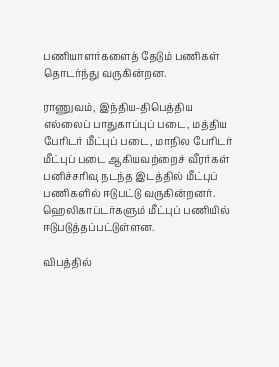பணியாளர்களைத் தேடும் பணிகள் தொடர்ந்து வருகின்றன.

ராணுவம், இந்திய-திபெத்திய எல்லைப் பாதுகாப்புப் படை, மத்திய பேரிடர் மீட்புப் படை, மாநில பேரிடர் மீட்புப் படை ஆகியவற்றைச் வீரர்கள் பனிச்சரிவு நடந்த இடத்தில் மீட்புப் பணிகளில் ஈடுபட்டு வருகின்றனர். ஹெலிகாப்டர்களும் மீட்புப் பணியில் ஈடுபடுத்தப்பட்டுள்ளன.

விபத்தில்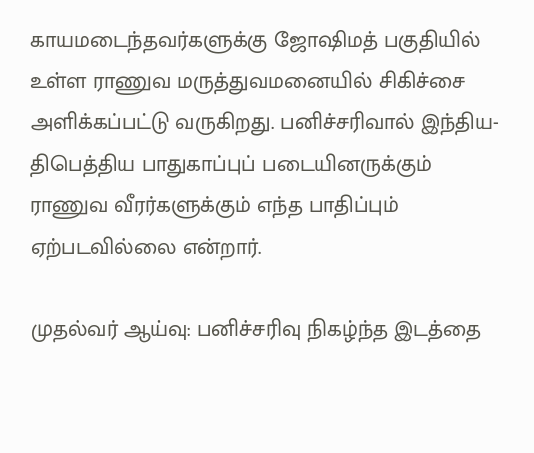காயமடைந்தவர்களுக்கு ஜோஷிமத் பகுதியில் உள்ள ராணுவ மருத்துவமனையில் சிகிச்சை அளிக்கப்பட்டு வருகிறது. பனிச்சரிவால் இந்திய-திபெத்திய பாதுகாப்புப் படையினருக்கும் ராணுவ வீரர்களுக்கும் எந்த பாதிப்பும் ஏற்படவில்லை என்றார்.

முதல்வர் ஆய்வு: பனிச்சரிவு நிகழ்ந்த இடத்தை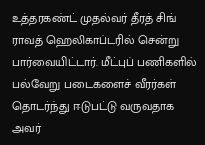உத்தரகண்ட் முதல்வர் தீரத் சிங் ராவத் ஹெலிகாப்டரில் சென்று பார்வையிட்டார். மீட்புப் பணிகளில் பல்வேறு படைகளைச் வீரர்கள் தொடர்ந்து ஈடுபட்டு வருவதாக அவர்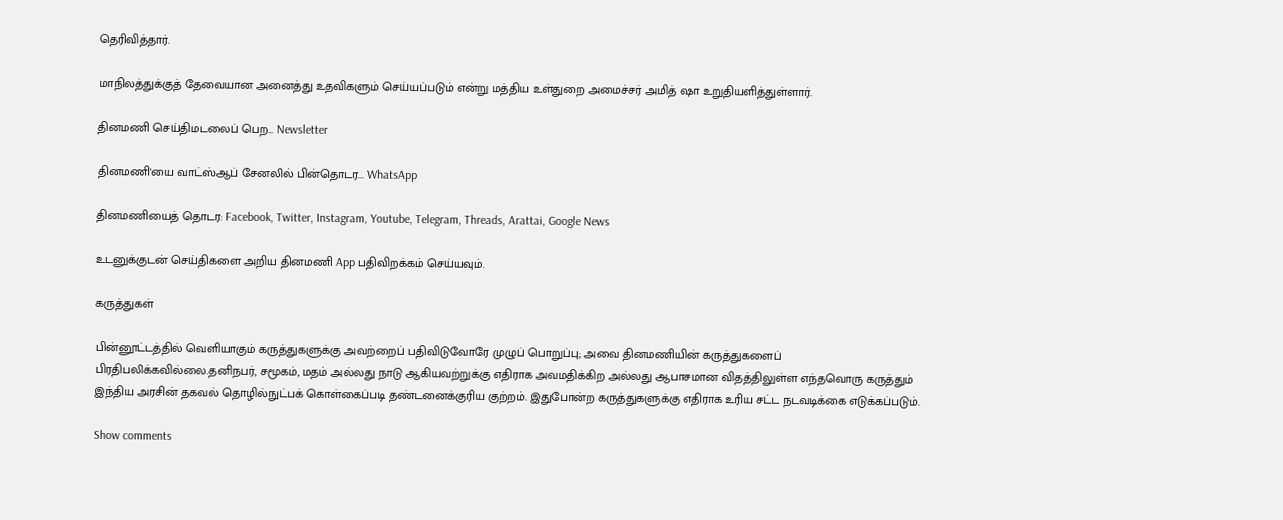தெரிவித்தார்.

மாநிலத்துக்குத் தேவையான அனைத்து உதவிகளும் செய்யப்படும் என்று மத்திய உள்துறை அமைச்சர் அமித் ஷா உறுதியளித்துள்ளார்.

தினமணி செய்திமடலைப் பெற... Newsletter

தினமணி'யை வாட்ஸ்ஆப் சேனலில் பின்தொடர... WhatsApp

தினமணியைத் தொடர: Facebook, Twitter, Instagram, Youtube, Telegram, Threads, Arattai, Google News

உடனுக்குடன் செய்திகளை அறிய தினமணி App பதிவிறக்கம் செய்யவும்.

கருத்துகள்

பின்னூட்டத்தில் வெளியாகும் கருத்துகளுக்கு அவற்றைப் பதிவிடுவோரே முழுப் பொறுப்பு; அவை தினமணியின் கருத்துகளைப் பிரதிபலிக்கவில்லை.தனிநபர், சமூகம், மதம் அல்லது நாடு ஆகியவற்றுக்கு எதிராக அவமதிக்கிற அல்லது ஆபாசமான விதத்திலுள்ள எந்தவொரு கருத்தும் இந்திய அரசின் தகவல் தொழில்நுட்பக் கொள்கைப்படி தண்டனைக்குரிய குற்றம். இதுபோன்ற கருத்துகளுக்கு எதிராக உரிய சட்ட நடவடிக்கை எடுக்கப்படும்.

Show comments